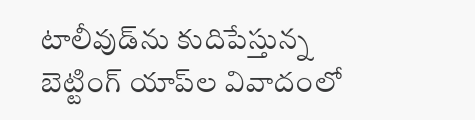టాలీవుడ్‌ను కుదిపేస్తున్న బెట్టింగ్ యాప్‌ల వివాదంలో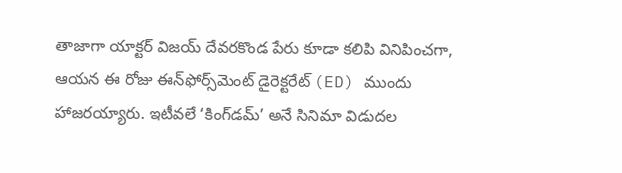తాజాగా యాక్టర్ విజయ్ దేవరకొండ పేరు కూడా కలిపి వినిపించగా, ఆయన ఈ రోజు ఈన్‌ఫోర్స్‌మెంట్ డైరెక్టరేట్ (ED) ముందు హాజరయ్యారు. ఇటీవలే ‘కింగ్‌డమ్’ అనే సినిమా విడుదల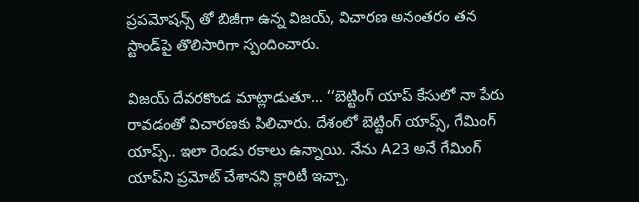ప్రపమోషన్స్ తో బిజీగా ఉన్న విజయ్, విచారణ అనంతరం తన స్టాండ్‌పై తొలిసారిగా స్పందించారు.

విజయ్ దేవరకొండ మాట్లాడుతూ… ‘‘బెట్టింగ్ యాప్ కేసులో నా పేరు రావడంతో విచారణకు పిలిచారు. దేశంలో బెట్టింగ్ యాప్స్, గేమింగ్ యాప్స్.. ఇలా రెండు రకాలు ఉన్నాయి. నేను A23 అనే గేమింగ్ యాప్‌ని ప్రమోట్‌ చేశానని క్లారిటీ ఇచ్చా.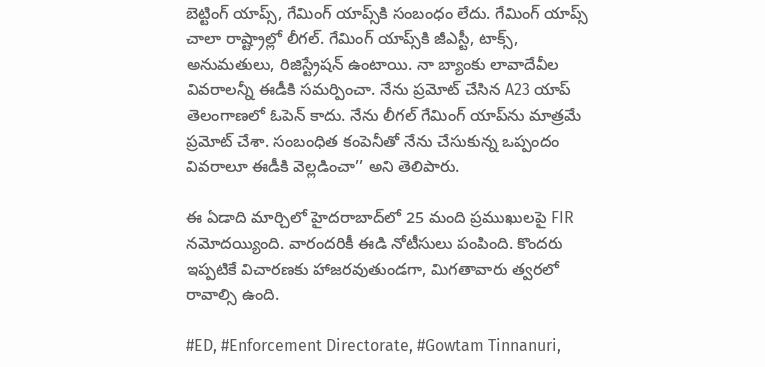బెట్టింగ్ యాప్స్, గేమింగ్ యాప్స్‌కి సంబంధం లేదు. గేమింగ్ యాప్స్ చాలా రాష్ట్రాల్లో లీగల్. గేమింగ్ యాప్స్‌కి జీఎస్టీ, టాక్స్, అనుమతులు, రిజిస్ట్రేషన్ ఉంటాయి. నా బ్యాంకు లావాదేవీల వివరాలన్నీ ఈడీకి సమర్పించా. నేను ప్రమోట్ చేసిన A23 యాప్ తెలంగాణలో ఓపెన్ కాదు. నేను లీగల్‌ గేమింగ్ యాప్‌ను మాత్రమే ప్రమోట్ చేశా. సంబంధిత కంపెనీతో నేను చేసుకున్న ఒప్పందం వివరాలూ ఈడీకి వెల్లడించా’’ అని తెలిపారు.

ఈ ఏడాది మార్చిలో హైదరాబాద్‌లో 25 మంది ప్రముఖులపై FIR నమోదయ్యింది. వారందరికీ ఈడి నోటీసులు పంపింది. కొందరు ఇప్పటికే విచారణకు హాజరవుతుండగా, మిగతావారు త్వరలో రావాల్సి ఉంది.

#ED, #Enforcement Directorate, #Gowtam Tinnanuri,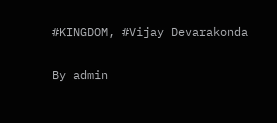#KINGDOM, #Vijay Devarakonda

By admin